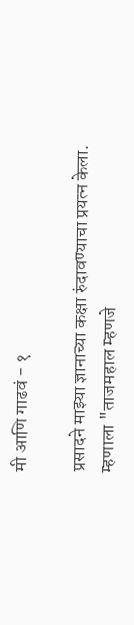मी आणि गाढवं - १

प्रसादने माझ्या ज्ञानाच्या कक्षा रुंदावण्याचा प्रयत्न केला.
म्हणाला "ताजमहाल म्हणजे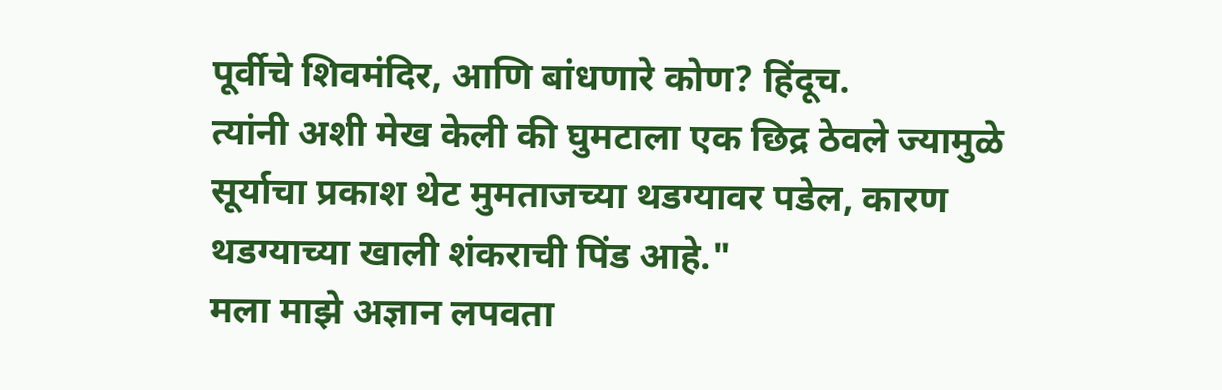पूर्वीचे शिवमंदिर, आणि बांधणारे कोण? हिंदूच.
त्यांनी अशी मेख केली की घुमटाला एक छिद्र ठेवले ज्यामुळे सूर्याचा प्रकाश थेट मुमताजच्या थडग्यावर पडेल, कारण थडग्याच्या खाली शंकराची पिंड आहे."
मला माझे अज्ञान लपवता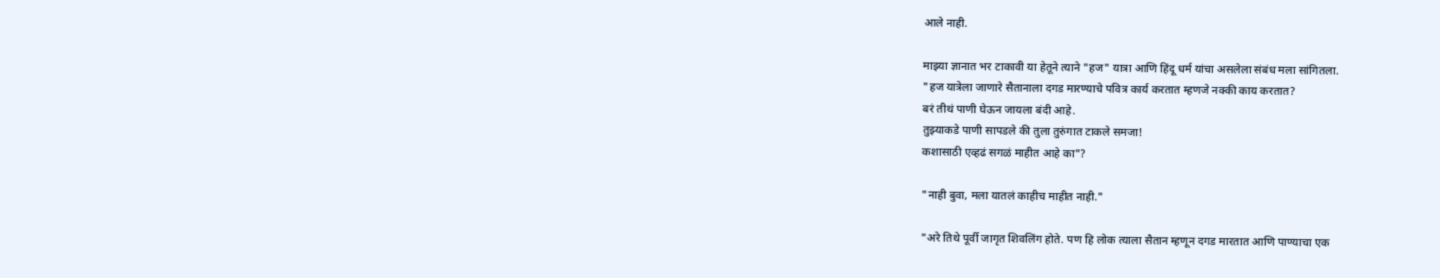आले नाही.

माझ्या ज्ञानात भर टाकावी या हेतूने त्याने "हज" यात्रा आणि हिंदू धर्म यांचा असलेला संबंध मला सांगितला.
"हज यात्रेला जाणारे सैतानाला दगड मारण्याचे पवित्र कार्य करतात म्हणजे नक्की काय करतात?
बरं तीथं पाणी घेऊन जायला बंदी आहे.
तुझ्याकडे पाणी सापडले की तुला तुरुंगात टाकले समजा!
कशासाठी एव्हढं सगळं माहीत आहे का"?

"नाही बुवा, मला यातलं काहीच माहीत नाही."

"अरे तिथे पूर्वी जागृत शिवलिंग होते. पण हि लोक त्याला सैतान म्हणून दगड मारतात आणि पाण्याचा एक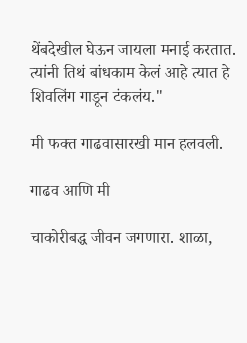थेंबदेखील घेऊन जायला मनाई करतात.
त्यांनी तिथं बांधकाम केलं आहे त्यात हे शिवलिंग गाडून टंकलंय."

मी फक्त गाढवासारखी मान हलवली.

गाढव आणि मी

चाकोरीबद्ध जीवन जगणारा. शाळा,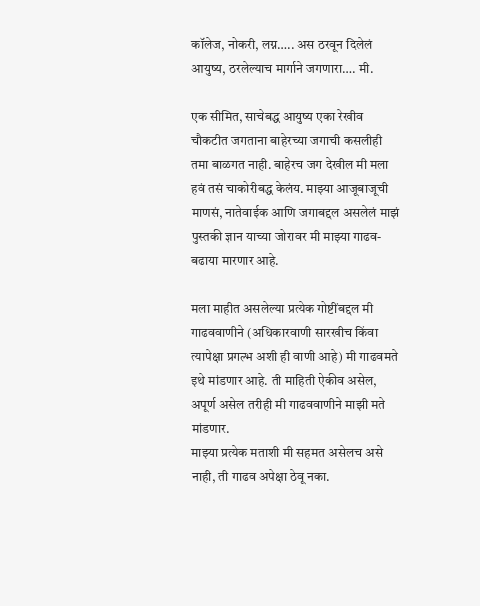कॉलेज, नोकरी, लग्न….. अस ठरवून दिलेलं आयुष्य, ठरलेल्याच मार्गाने जगणारा…. मी.

एक सीमित, साचेबद्ध आयुष्य एका रेखीव चौकटीत जगताना बाहेरच्या जगाची कसलीही तमा बाळगत नाही. बाहेरच जग देखील मी मला हवं तसं चाकोरीबद्ध केलंय. माझ्या आजूबाजूची माणसं, नातेवाईक आणि जगाबद्दल असलेलं माझं पुस्तकी ज्ञान याच्या जोरावर मी माझ्या गाढव-बढाया मारणार आहे.

मला माहीत असलेल्या प्रत्येक गोष्टींबद्दल मी गाढववाणीने (अधिकारवाणी सारखीच किंवा त्यापेक्षा प्रगल्भ अशी ही वाणी आहे) मी गाढवमते इथे मांडणार आहे. ती माहिती ऐकीव असेल, अपूर्ण असेल तरीही मी गाढववाणीने माझी मते मांडणार.
माझ्या प्रत्येक मताशी मी सहमत असेलच असे नाही, ती गाढव अपेक्षा ठेवू नका.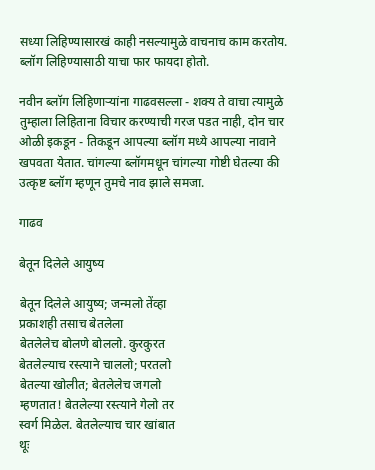सध्या लिहिण्यासारखं काही नसल्यामुळे वाचनाच काम करतोय. ब्लॉग लिहिण्यासाठी याचा फार फायदा होतो.

नवीन ब्लॉग लिहिणाऱ्यांना गाढवसल्ला - शक्य ते वाचा त्यामुळे तुम्हाला लिहिताना विचार करण्याची गरज पडत नाही, दोन चार ओळी इकडून - तिकडून आपल्या ब्लॉग मध्ये आपल्या नावाने खपवता येतात. चांगल्या ब्लॉगमधून चांगल्या गोष्टी घेतल्या की उत्कृष्ट ब्लॉग म्हणून तुमचे नाव झाले समजा.

गाढव

बेतून दिलेले आयुष्य

बेतून दिलेले आयुष्य; जन्मलो तेंव्हा
प्रकाशही तसाच बेतलेला
बेतलेलेच बोलणे बोललो. कुरकुरत
बेतलेल्याच रस्त्याने चाललो; परतलो
बेतल्या खोलीत; बेतलेलेच जगलो
म्हणतात! बेतलेल्या रस्त्याने गेलो तर
स्वर्ग मिळेल. बेतलेल्याच चार खांबात
थूः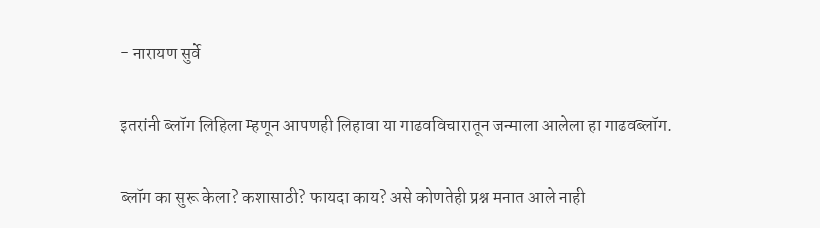- नारायण सुर्वे

इतरांनी ब्लॉग लिहिला म्हणून आपणही लिहावा या गाढवविचारातून जन्माला आलेला हा गाढवब्लॉग.

ब्लॉग का सुरू केला? कशासाठी? फायदा काय? असे कोणतेही प्रश्न मनात आले नाही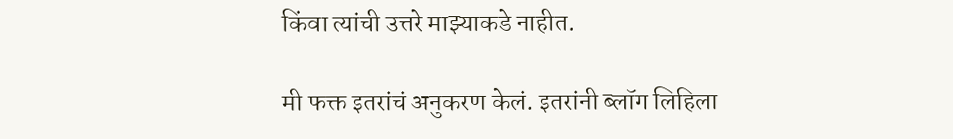किंवा त्यांची उत्तरे माझ्याकडे नाहीत.

मी फक्त इतरांचं अनुकरण केलं. इतरांनी ब्लॉग लिहिला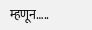म्हणून…..